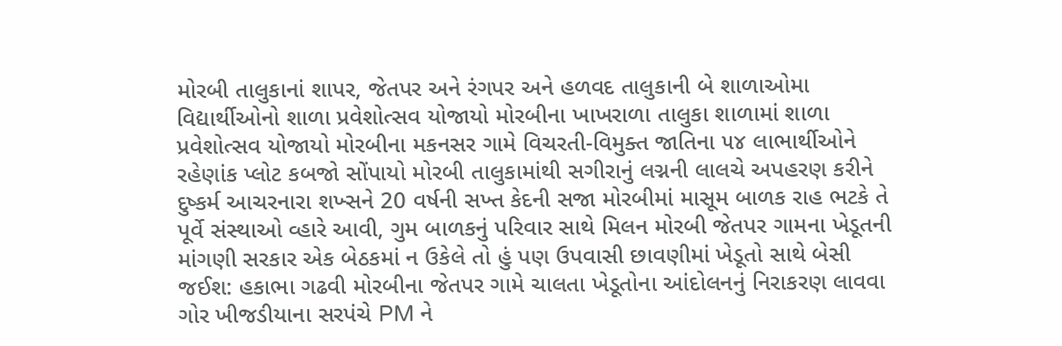મોરબી તાલુકાનાં શાપર, જેતપર અને રંગપર અને હળવદ તાલુકાની બે શાળાઓમા વિદ્યાર્થીઓનો શાળા પ્રવેશોત્સવ યોજાયો મોરબીના ખાખરાળા તાલુકા શાળામાં શાળા પ્રવેશોત્સવ યોજાયો મોરબીના મકનસર ગામે વિચરતી-વિમુક્ત જાતિના ૫૪ લાભાર્થીઓને રહેણાંક પ્લોટ કબજો સોંપાયો મોરબી તાલુકામાંથી સગીરાનું લગ્નની લાલચે અપહરણ કરીને દુષ્કર્મ આચરનારા શખ્સને 20 વર્ષની સખ્ત કેદની સજા મોરબીમાં માસૂમ બાળક રાહ ભટકે તે પૂર્વે સંસ્થાઓ વ્હારે આવી, ગુમ બાળકનું પરિવાર સાથે મિલન મોરબી જેતપર ગામના ખેડૂતની માંગણી સરકાર એક બેઠકમાં ન ઉકેલે તો હું પણ ઉપવાસી છાવણીમાં ખેડૂતો સાથે બેસી જઈશ: હકાભા ગઢવી મોરબીના જેતપર ગામે ચાલતા ખેડૂતોના આંદોલનનું નિરાકરણ લાવવા ગોર ખીજડીયાના સરપંચે PM ને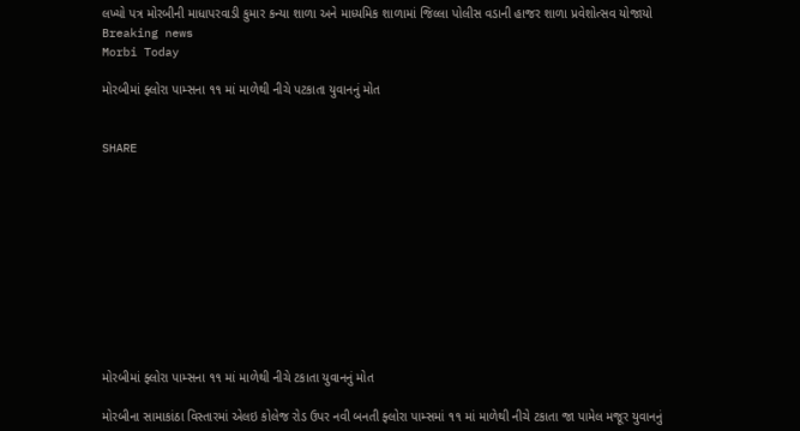લખ્યો પત્ર મોરબીની માધાપરવાડી કુમાર કન્યા શાળા અને માધ્યમિક શાળામાં જિલ્લા પોલીસ વડાની હાજર શાળા પ્રવેશોત્સવ યોજાયો
Breaking news
Morbi Today

મોરબીમાં ફ્લોરા પામ્સના ૧૧ માં માળેથી નીચે પટકાતા યુવાનનું મોત


SHARE











મોરબીમાં ફ્લોરા પામ્સના ૧૧ માં માળેથી નીચે ટકાતા યુવાનનું મોત

મોરબીના સામાકાંઠા વિસ્તારમાં એલઇ કોલેજ રોડ ઉપર નવી બનતી ફ્લોરા પામ્સમાં ૧૧ માં માળેથી નીચે ટકાતા જા પામેલ મજૂર યુવાનનું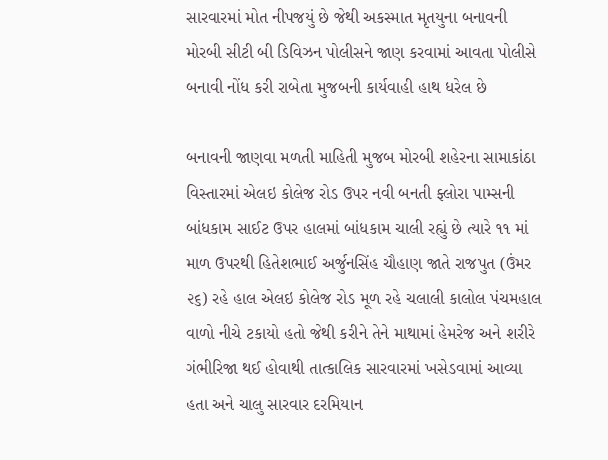સારવારમાં મોત નીપજયું છે જેથી અકસ્માત મૃતયુના બનાવની મોરબી સીટી બી ડિવિઝન પોલીસને જાણ કરવામાં આવતા પોલીસે બનાવી નોંધ કરી રાબેતા મુજબની કાર્યવાહી હાથ ધરેલ છે

બનાવની જાણવા મળતી માહિતી મુજબ મોરબી શહેરના સામાકાંઠા વિસ્તારમાં એલઇ કોલેજ રોડ ઉપર નવી બનતી ફ્લોરા પામ્સની બાંધકામ સાઈટ ઉપર હાલમાં બાંધકામ ચાલી રહ્યું છે ત્યારે ૧૧ માં માળ ઉપરથી હિતેશભાઈ અર્જુનસિંહ ચૌહાણ જાતે રાજપુત (ઉંમર ૨૬) રહે હાલ એલઇ કોલેજ રોડ મૂળ રહે ચલાલી કાલોલ પંચમહાલ વાળો નીચે ટકાયો હતો જેથી કરીને તેને માથામાં હેમરેજ અને શરીરે ગંભીરિજા થઈ હોવાથી તાત્કાલિક સારવારમાં ખસેડવામાં આવ્યા હતા અને ચાલુ સારવાર દરમિયાન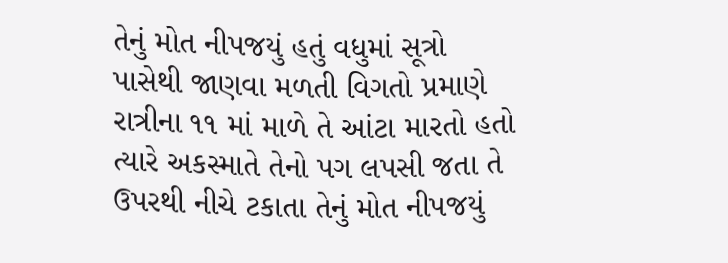તેનું મોત નીપજયું હતું વધુમાં સૂત્રો પાસેથી જાણવા મળતી વિગતો પ્રમાણે રાત્રીના ૧૧ માં માળે તે આંટા મારતો હતો ત્યારે અકસ્માતે તેનો પગ લપસી જતા તે ઉપરથી નીચે ટકાતા તેનું મોત નીપજયું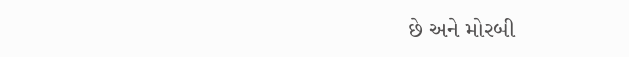છે અને મોરબી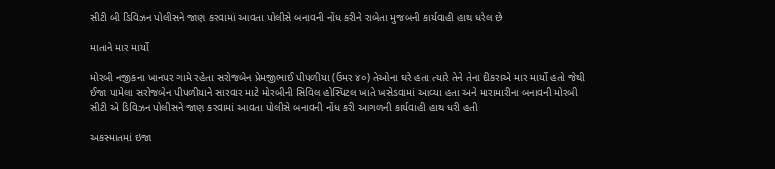સીટી બી ડિવિઝન પોલીસને જાણ કરવામાં આવતા પોલીસે બનાવની નોંધ કરીને રાબેતા મુજબની કાર્યવાહી હાથ ધરેલ છે

માતાને માર માર્યો

મોરબી નજીકના ખાનપર ગામે રહેતા સરોજબેન પ્રેમજીભાઈ પીપળીયા (ઉંમર ૪૦) તેઓના ઘરે હતા ત્યારે તેને તેના દીકરાએ માર માર્યો હતો જેથી ઈજા પામેલા સરોજબેન પીપળીયાને સારવાર માટે મોરબીની સિવિલ હોસ્પિટલ ખાતે ખસેડવામાં આવ્યા હતા અને મારામારીના બનાવની મોરબી સીટી એ ડિવિઝન પોલીસને જાણ કરવામાં આવતા પોલીસે બનાવની નોંધ કરી આગળની કાર્યવાહી હાથ ધરી હતી

અકસ્માતમાં ઇજા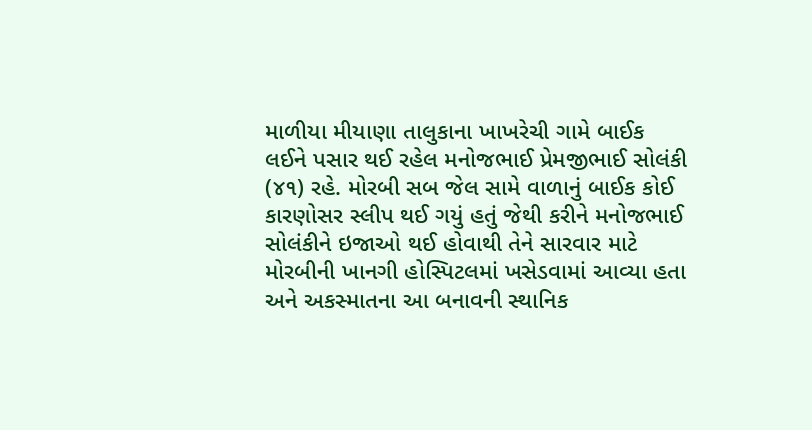માળીયા મીયાણા તાલુકાના ખાખરેચી ગામે બાઈક લઈને પસાર થઈ રહેલ મનોજભાઈ પ્રેમજીભાઈ સોલંકી (૪૧) રહે. મોરબી સબ જેલ સામે વાળાનું બાઈક કોઈ કારણોસર સ્લીપ થઈ ગયું હતું જેથી કરીને મનોજભાઈ સોલંકીને ઇજાઓ થઈ હોવાથી તેને સારવાર માટે મોરબીની ખાનગી હોસ્પિટલમાં ખસેડવામાં આવ્યા હતા અને અકસ્માતના આ બનાવની સ્થાનિક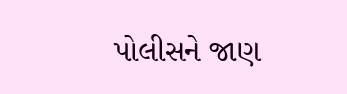પોલીસને જાણ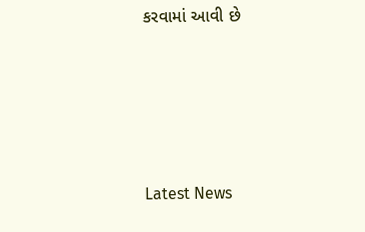કરવામાં આવી છે






Latest News